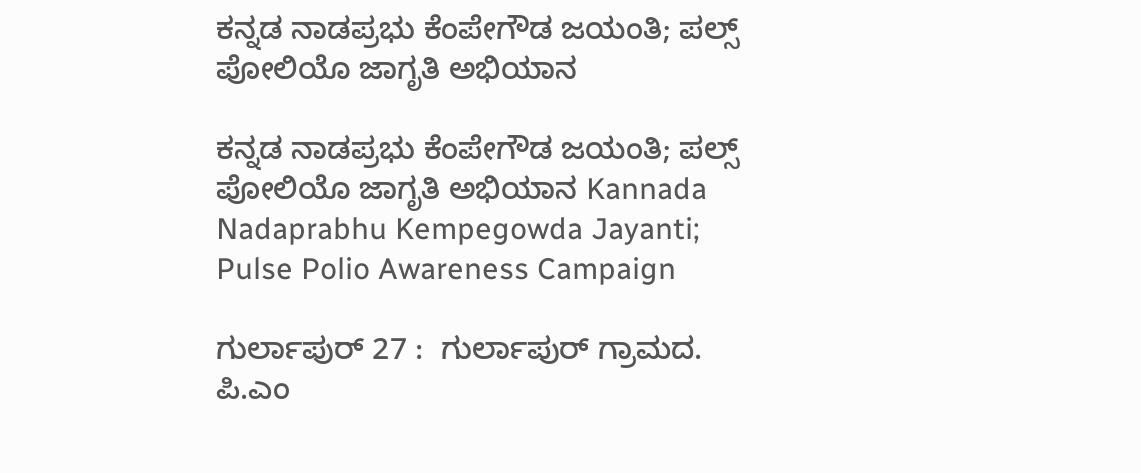ಕನ್ನಡ ನಾಡಪ್ರಭು ಕೆಂಪೇಗೌಡ ಜಯಂತಿ; ಪಲ್ಸ್‌ ಪೋಲಿಯೊ ಜಾಗೃತಿ ಅಭಿಯಾನ

ಕನ್ನಡ ನಾಡಪ್ರಭು ಕೆಂಪೇಗೌಡ ಜಯಂತಿ; ಪಲ್ಸ್‌ ಪೋಲಿಯೊ ಜಾಗೃತಿ ಅಭಿಯಾನ Kannada Nadaprabhu Kempegowda Jayanti; Pulse Polio Awareness Campaign

ಗುರ್ಲಾಪುರ್ 27 :  ಗುರ್ಲಾಪುರ್ ಗ್ರಾಮದ. ಪಿ.ಎಂ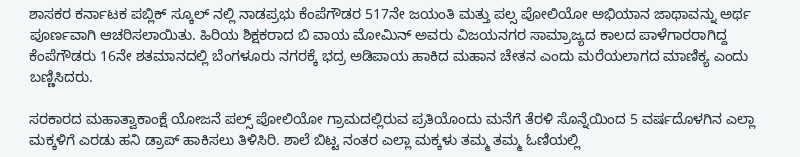ಶಾಸಕರ ಕರ್ನಾಟಕ ಪಬ್ಲಿಕ್ ಸ್ಕೂಲ್ ನಲ್ಲಿ ನಾಡಪ್ರಭು ಕೆಂಪೆಗೌಡರ 517ನೇ ಜಯಂತಿ ಮತ್ತು ಪಲ್ಸ ಪೋಲಿಯೋ ಅಭಿಯಾನ ಜಾಥಾವನ್ನು ಅರ್ಥ ಪೂರ್ಣವಾಗಿ ಆಚರಿಸಲಾಯಿತು. ಹಿರಿಯ ಶಿಕ್ಷಕರಾದ ಬಿ ವಾಯ ಮೋಮಿನ್ ಅವರು ವಿಜಯನಗರ ಸಾಮ್ರಾಜ್ಯದ ಕಾಲದ ಪಾಳೆಗಾರರಾಗಿದ್ದ ಕೆಂಪೆಗೌಡರು 16ನೇ ಶತಮಾನದಲ್ಲಿ ಬೆಂಗಳೂರು ನಗರಕ್ಕೆ ಭದ್ರ ಅಡಿಪಾಯ ಹಾಕಿದ ಮಹಾನ ಚೇತನ ಎಂದು ಮರೆಯಲಾಗದ ಮಾಣಿಕ್ಯ ಎಂದು ಬಣ್ಣಿಸಿದರು.

ಸರಕಾರದ ಮಹಾತ್ವಾಕಾಂಕ್ಷೆ ಯೋಜನೆ ಪಲ್ಸ್‌ ಪೋಲಿಯೋ ಗ್ರಾಮದಲ್ಲಿರುವ ಪ್ರತಿಯೊಂದು ಮನೆಗೆ ತೆರಳಿ ಸೊನ್ನೆಯಿಂದ 5 ವರ್ಷದೊಳಗಿನ ಎಲ್ಲಾ ಮಕ್ಕಳಿಗೆ ಎರಡು ಹನಿ ಡ್ರಾಪ್ ಹಾಕಿಸಲು ತಿಳಿಸಿರಿ. ಶಾಲೆ ಬಿಟ್ಟ ನಂತರ ಎಲ್ಲಾ ಮಕ್ಕಳು ತಮ್ಮ ತಮ್ಮ ಓಣಿಯಲ್ಲಿ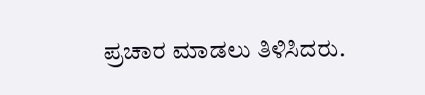ಪ್ರಚಾರ ಮಾಡಲು ತಿಳಿಸಿದರು.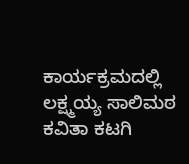ಕಾರ್ಯಕ್ರಮದಲ್ಲಿ ಲಕ್ಷ್ಮಯ್ಯ ಸಾಲಿಮಠ ಕವಿತಾ ಕಟಗಿ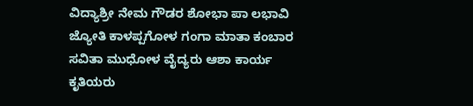ವಿದ್ಯಾಶ್ರೀ ನೇಮ ಗೌಡರ ಶೋಭಾ ಪಾ ಲಭಾವಿ ಜ್ಯೋತಿ ಕಾಳಪ್ಪಗೋಳ ಗಂಗಾ ಮಾತಾ ಕಂಬಾರ ಸವಿತಾ ಮುಧೋಳ ವೈದ್ಯರು ಆಶಾ ಕಾರ್ಯ ಕೃತಿಯರು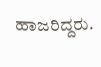ಹಾಜರಿದ್ದರು.